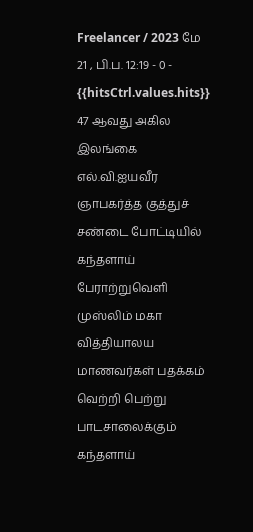Freelancer / 2023 மே 21 , பி.ப. 12:19 - 0 - {{hitsCtrl.values.hits}}
47 ஆவது அகில இலங்கை எல்.வி.ஐயவீர ஞாபகர்த்த குத்துச் சண்டை போட்டியில் கந்தளாய் பேராற்றுவெளி முஸ்லிம் மகா வித்தியாலய மாணவர்கள் பதக்கம் வெற்றி பெற்று பாடசாலைக்கும் கந்தளாய்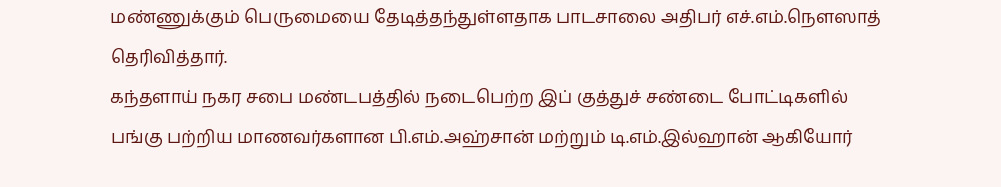மண்ணுக்கும் பெருமையை தேடித்தந்துள்ளதாக பாடசாலை அதிபர் எச்.எம்.நௌஸாத் தெரிவித்தார்.
கந்தளாய் நகர சபை மண்டபத்தில் நடைபெற்ற இப் குத்துச் சண்டை போட்டிகளில் பங்கு பற்றிய மாணவர்களான பி.எம்.அஹ்சான் மற்றும் டி.எம்.இல்ஹான் ஆகியோர்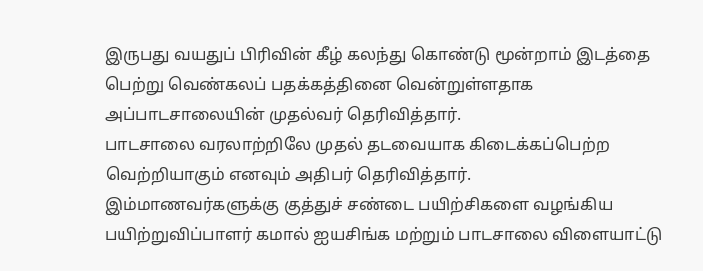இருபது வயதுப் பிரிவின் கீழ் கலந்து கொண்டு மூன்றாம் இடத்தை பெற்று வெண்கலப் பதக்கத்தினை வென்றுள்ளதாக அப்பாடசாலையின் முதல்வர் தெரிவித்தார்.
பாடசாலை வரலாற்றிலே முதல் தடவையாக கிடைக்கப்பெற்ற வெற்றியாகும் எனவும் அதிபர் தெரிவித்தார்.
இம்மாணவர்களுக்கு குத்துச் சண்டை பயிற்சிகளை வழங்கிய பயிற்றுவிப்பாளர் கமால் ஐயசிங்க மற்றும் பாடசாலை விளையாட்டு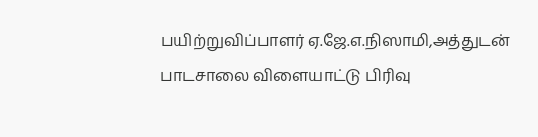பயிற்றுவிப்பாளர் ஏ.ஜே.எ.நிஸாமி,அத்துடன் பாடசாலை விளையாட்டு பிரிவு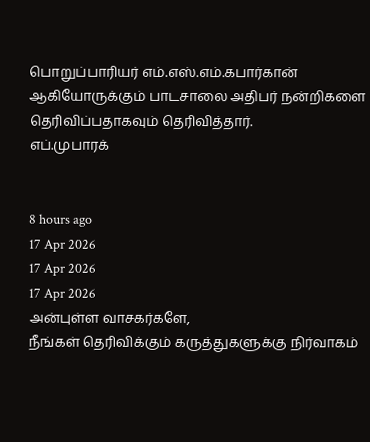பொறுப்பாரியர் எம்.எஸ்.எம்.கபார்கான் ஆகியோருக்கும் பாடசாலை அதிபர் நன்றிகளை தெரிவிப்பதாகவும் தெரிவித்தார்.
எப்.முபாரக்


8 hours ago
17 Apr 2026
17 Apr 2026
17 Apr 2026
அன்புள்ள வாசகர்களே,
நீங்கள் தெரிவிக்கும் கருத்துகளுக்கு நிர்வாகம்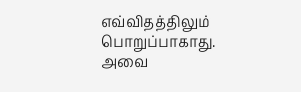எவ்விதத்திலும் பொறுப்பாகாது. அவை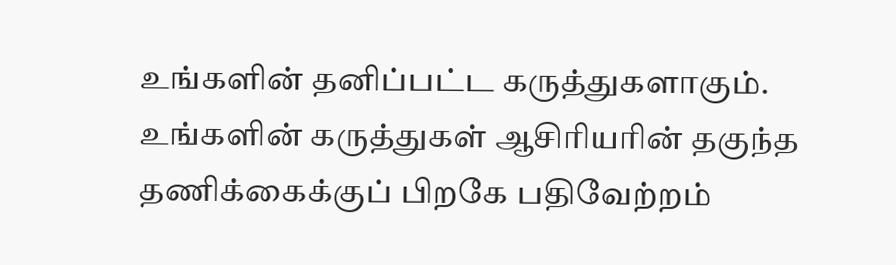உங்களின் தனிப்பட்ட கருத்துகளாகும். உங்களின் கருத்துகள் ஆசிரியரின் தகுந்த தணிக்கைக்குப் பிறகே பதிவேற்றம்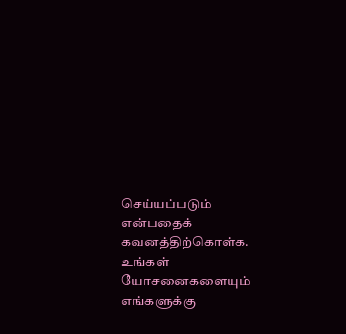செய்யப்படும் என்பதைக் கவனத்திற்கொள்க. உங்கள் யோசனைகளையும் எங்களுக்கு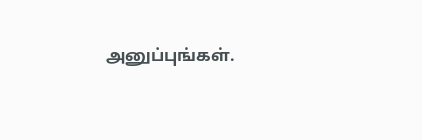அனுப்புங்கள்.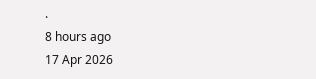.
8 hours ago
17 Apr 2026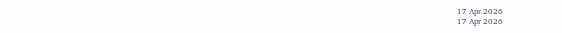17 Apr 2026
17 Apr 2026